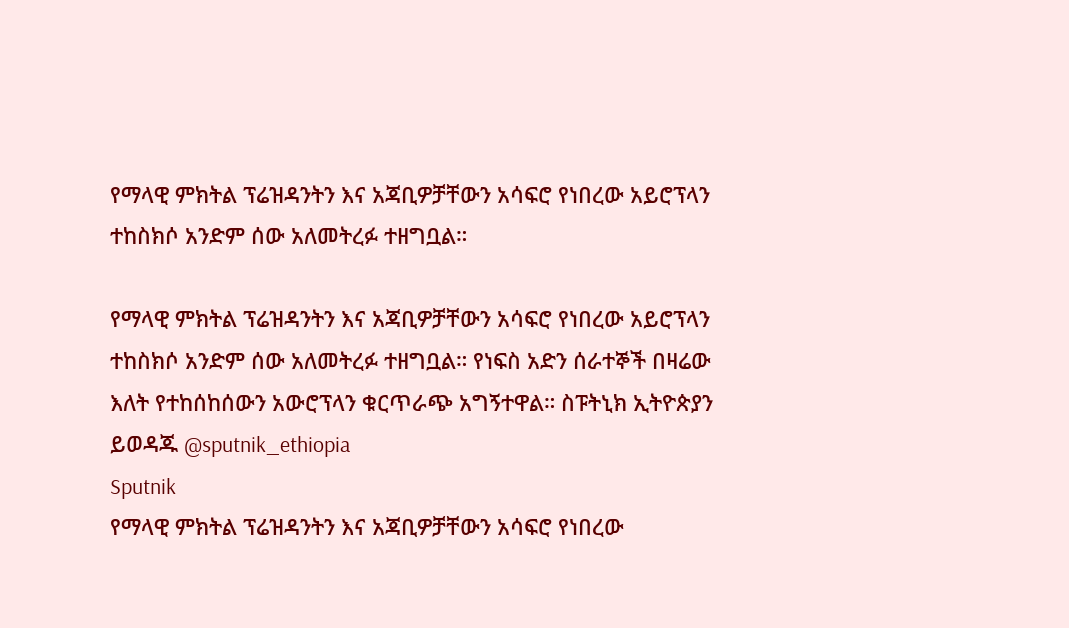የማላዊ ምክትል ፕሬዝዳንትን እና አጃቢዎቻቸውን አሳፍሮ የነበረው አይሮፕላን ተከስክሶ አንድም ሰው አለመትረፉ ተዘግቧል።

የማላዊ ምክትል ፕሬዝዳንትን እና አጃቢዎቻቸውን አሳፍሮ የነበረው አይሮፕላን ተከስክሶ አንድም ሰው አለመትረፉ ተዘግቧል። የነፍስ አድን ሰራተኞች በዛሬው እለት የተከሰከሰውን አውሮፕላን ቁርጥራጭ አግኝተዋል። ስፑትኒክ ኢትዮጵያን ይወዳጁ @sputnik_ethiopia
Sputnik
የማላዊ ምክትል ፕሬዝዳንትን እና አጃቢዎቻቸውን አሳፍሮ የነበረው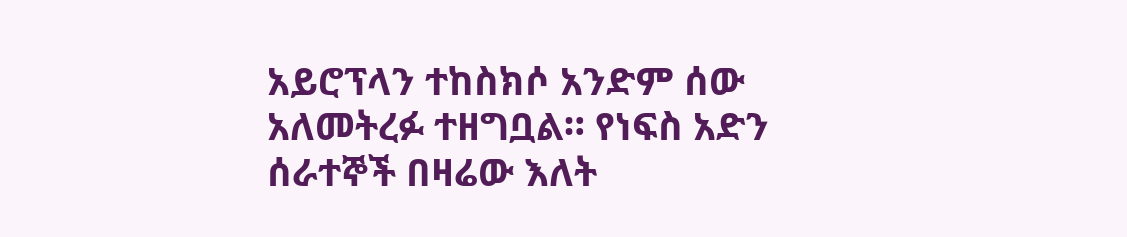አይሮፕላን ተከስክሶ አንድም ሰው አለመትረፉ ተዘግቧል። የነፍስ አድን ሰራተኞች በዛሬው እለት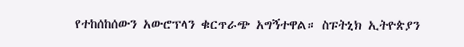የተከሰከሰውን አውሮፕላን ቁርጥራጭ አግኝተዋል። ስፑትኒክ ኢትዮጵያን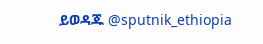ይወዳጁ @sputnik_ethiopia